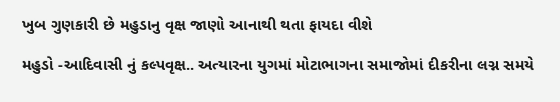ખુબ ગુણકારી છે મહુડાનુ વૃક્ષ જાણો આનાથી થતા ફાયદા વીશે

મહુડો -આદિવાસી નું કલ્પવૃક્ષ.. અત્યારના યુગમાં મોટાભાગના સમાજોમાં દીકરીના લગ્ન સમયે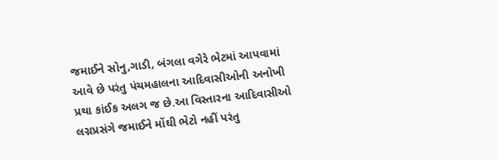જમાઈને સોનુ,ગાડી, બંગલા વગેરે ભેટમાં આપવામાં આવે છે પરંતુ પંચમહાલના આદિવાસીઓની અનોખી પ્રથા કાંઈક અલગ જ છે.આ વિસ્તારના આદિવાસીઓ લગ્નપ્રસંગે જમાઈને મોંઘી ભેટો નહીં પરંતુ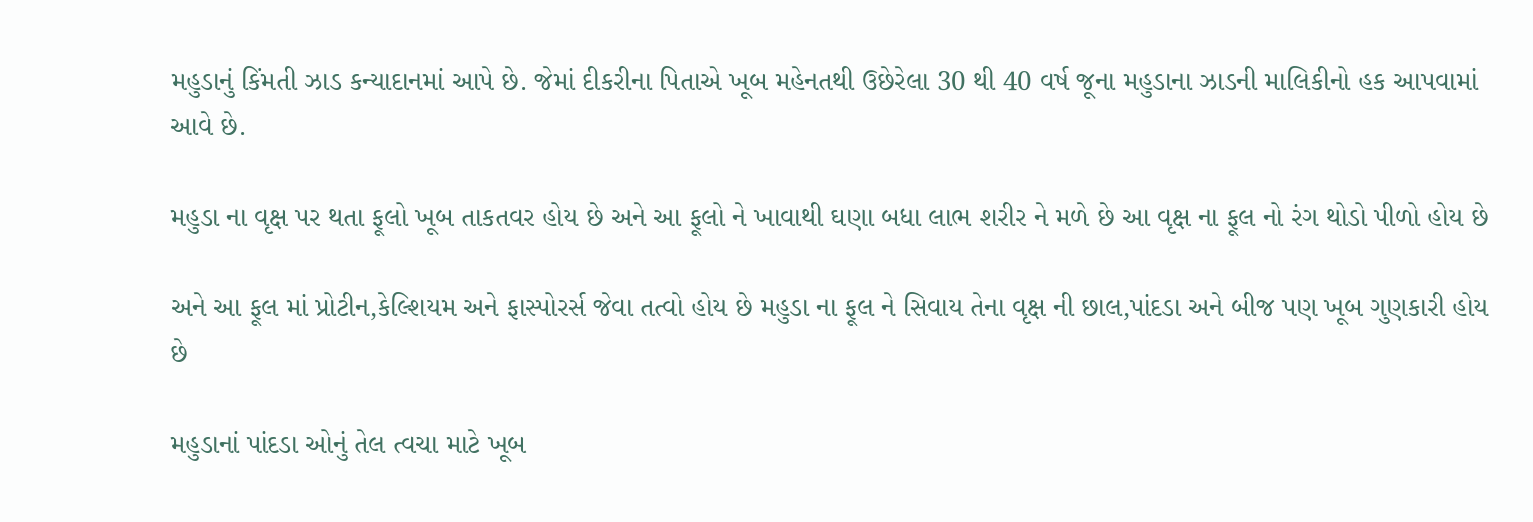મહુડાનું કિંમતી ઝાડ કન્યાદાનમાં આપે છે. જેમાં દીકરીના પિતાએ ખૂબ મહેનતથી ઉછેરેલા 30 થી 40 વર્ષ જૂના મહુડાના ઝાડની માલિકીનો હક આપવામાં આવે છે.

મહુડા ના વૃક્ષ પર થતા ફૂલો ખૂબ તાકતવર હોય છે અને આ ફૂલો ને ખાવાથી ઘણા બધા લાભ શરીર ને મળે છે આ વૃક્ષ ના ફૂલ નો રંગ થોડો પીળો હોય છે

અને આ ફૂલ માં પ્રોટીન,કેલ્શિયમ અને ફાસ્પોરર્સ જેવા તત્વો હોય છે મહુડા ના ફૂલ ને સિવાય તેના વૃક્ષ ની છાલ,પાંદડા અને બીજ પણ ખૂબ ગુણકારી હોય છે

મહુડાનાં પાંદડા ઓનું તેલ ત્વચા માટે ખૂબ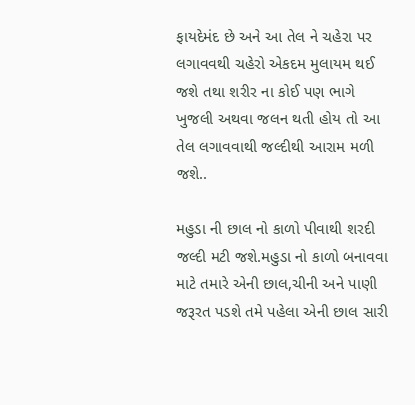ફાયદેમંદ છે અને આ તેલ ને ચહેરા પર લગાવવથી ચહેરો એકદમ મુલાયમ થઈ જશે તથા શરીર ના કોઈ પણ ભાગે ખુજલી અથવા જલન થતી હોય તો આ તેલ લગાવવાથી જલ્દીથી આરામ મળી જશે..

મહુડા ની છાલ નો કાળો પીવાથી શરદી જલ્દી મટી જશે.મહુડા નો કાળો બનાવવા માટે તમારે એની છાલ,ચીની અને પાણી જરૂરત પડશે તમે પહેલા એની છાલ સારી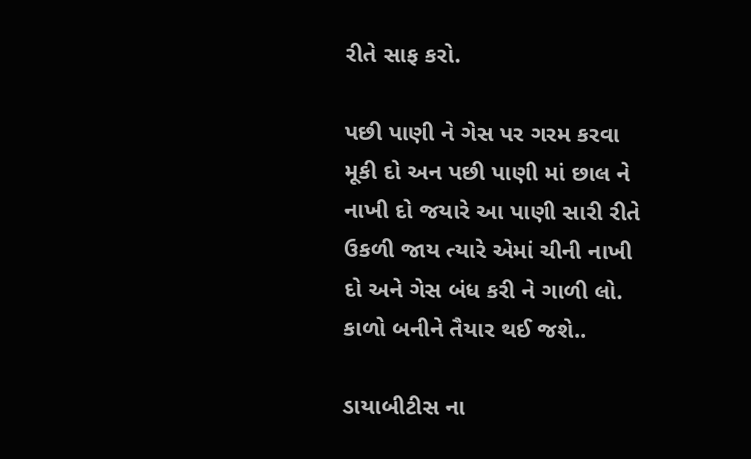રીતે સાફ કરો.

પછી પાણી ને ગેસ પર ગરમ કરવા મૂકી દો અન પછી પાણી માં છાલ ને નાખી દો જયારે આ પાણી સારી રીતે ઉકળી જાય ત્યારે એમાં ચીની નાખી દો અને ગેસ બંધ કરી ને ગાળી લો. કાળો બનીને તૈયાર થઈ જશે..

ડાયાબીટીસ ના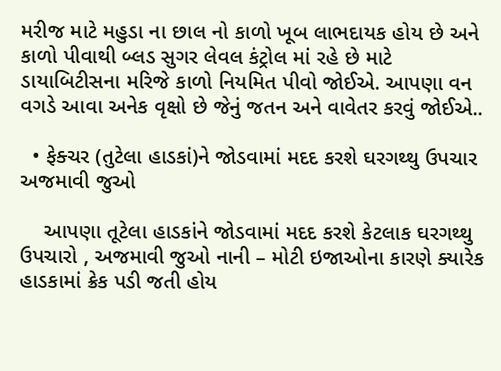મરીજ માટે મહુડા ના છાલ નો કાળો ખૂબ લાભદાયક હોય છે અને કાળો પીવાથી બ્લડ સુગર લેવલ કંટ્રોલ માં રહે છે માટે ડાયાબિટીસના મરિજે કાળો નિયમિત પીવો જોઈએ. આપણા વન વગડે આવા અનેક વૃક્ષો છે જેનું જતન અને વાવેતર કરવું જોઈએ..

  • ફેક્ચર (તુટેલા હાડકાં)ને જોડવામાં મદદ કરશે ઘરગથ્થુ ઉપચાર અજમાવી જુઓ

    આપણા તૂટેલા હાડકાંને જોડવામાં મદદ કરશે કેટલાક ઘરગથ્થુ ઉપચારો , અજમાવી જુઓ નાની – મોટી ઇજાઓના કારણે ક્યારેક હાડકામાં ક્રેક પડી જતી હોય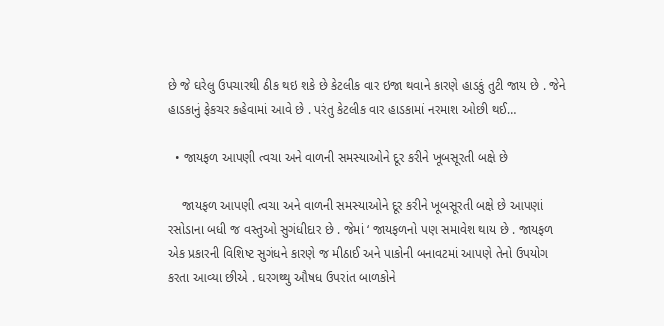છે જે ઘરેલુ ઉપચારથી ઠીક થઇ શકે છે કેટલીક વાર ઇજા થવાને કારણે હાડકું તુટી જાય છે . જેને હાડકાનું ફેકચર કહેવામાં આવે છે . પરંતુ કેટલીક વાર હાડકામાં નરમાશ ઓછી થઈ…

  • જાયફળ આપણી ત્વચા અને વાળની સમસ્યાઓને દૂર કરીને ખૂબસૂરતી બક્ષે છે

    જાયફળ આપણી ત્વચા અને વાળની સમસ્યાઓને દૂર કરીને ખૂબસૂરતી બક્ષે છે આપણાં રસોડાના બધી જ વસ્તુઓ સુગંધીદાર છે . જેમાં ‘ જાયફળનો પણ સમાવેશ થાય છે . જાયફળ એક પ્રકારની વિશિષ્ટ સુગંધને કારણે જ મીઠાઈ અને પાકોની બનાવટમાં આપણે તેનો ઉપયોગ કરતા આવ્યા છીએ . ઘરગથ્થુ ઔષધ ઉપરાંત બાળકોને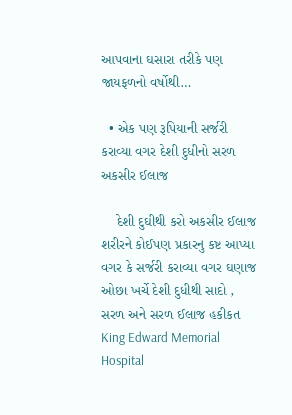આપવાના ઘસારા તરીકે પણ જાયફળનો વર્ષોથી…

  • એક પણ રૂપિયાની સર્જરી કરાવ્યા વગર દેશી દુધીનો સરળ અકસીર ઈલાજ

    દેશી દુઘીથી કરો અકસીર ઈલાજ શરીરને કોઈપણ પ્રકારનુ કષ્ટ આપ્યા વગર કે સર્જરી કરાવ્યા વગર ઘણાજ ઓછા ખર્ચે દેશી દુધીથી સાદો , સરળ અને સરળ ઈલાજ હકીકત King Edward Memorial Hospital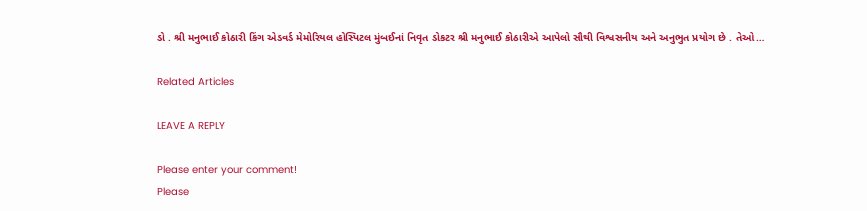ડો . શ્રી મનુભાઈ કોઠારી કિંગ એડવર્ડ મેમોરિયલ હોસ્પિટલ મુંબઈનાં નિવૃત ડોકટર શ્રી મનુભાઈ કોઠારીએ આપેલો સૌથી વિશ્વસનીય અને અનુભુત પ્રયોગ છે . તેઓ…

Related Articles

LEAVE A REPLY

Please enter your comment!
Please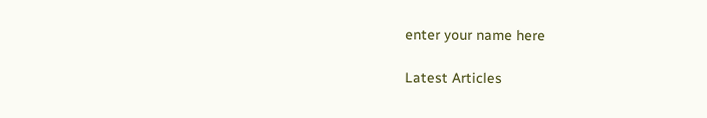enter your name here

Latest Articles